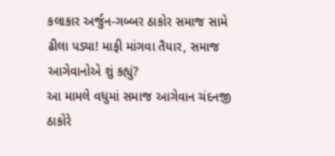કલાકાર અર્જુન-ગબ્બર ઠાકોર સમાજ સામે ઢીલા પડ્યા! માફી માંગવા તૈયાર, સમાજ આગેવાનોએ શું કહ્યું?
આ મામલે વધુમાં સમાજ આગેવાન ચંદનજી ઠાકોરે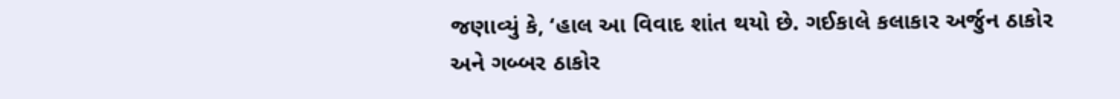જણાવ્યું કે, ‘હાલ આ વિવાદ શાંત થયો છે. ગઈકાલે કલાકાર અર્જુન ઠાકોર અને ગબ્બર ઠાકોર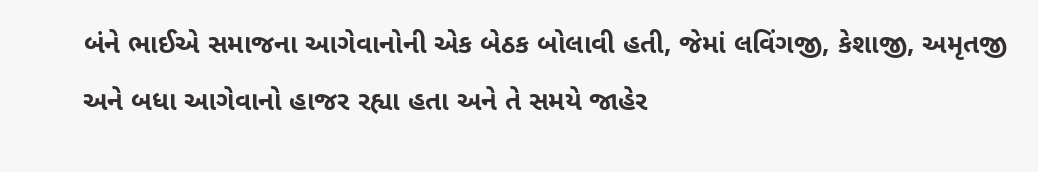બંને ભાઈએ સમાજના આગેવાનોની એક બેઠક બોલાવી હતી, જેમાં લવિંગજી, કેશાજી, અમૃતજી અને બધા આગેવાનો હાજર રહ્યા હતા અને તે સમયે જાહેર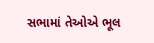સભામાં તેઓએ ભૂલ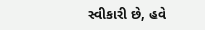સ્વીકારી છે, હવે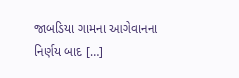જાબડિયા ગામના આગેવાનના નિર્ણય બાદ […]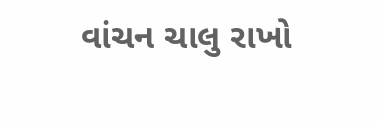વાંચન ચાલુ રાખો